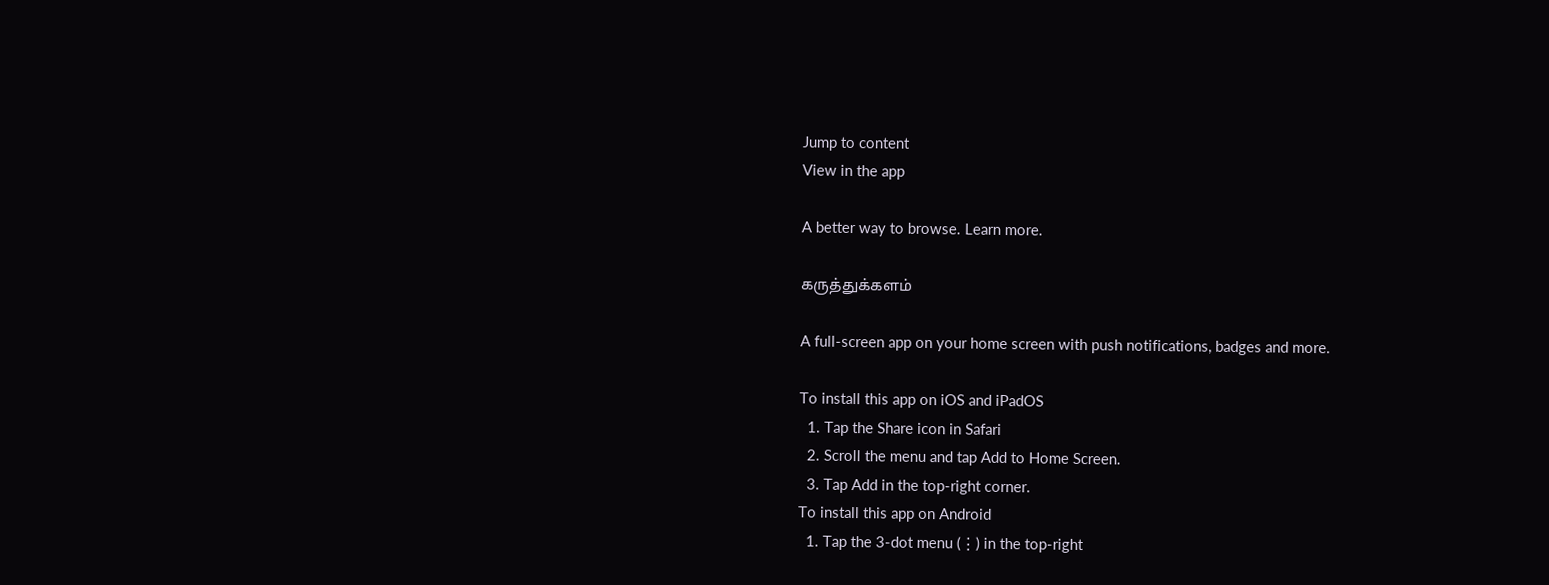Jump to content
View in the app

A better way to browse. Learn more.

கருத்துக்களம்

A full-screen app on your home screen with push notifications, badges and more.

To install this app on iOS and iPadOS
  1. Tap the Share icon in Safari
  2. Scroll the menu and tap Add to Home Screen.
  3. Tap Add in the top-right corner.
To install this app on Android
  1. Tap the 3-dot menu (⋮) in the top-right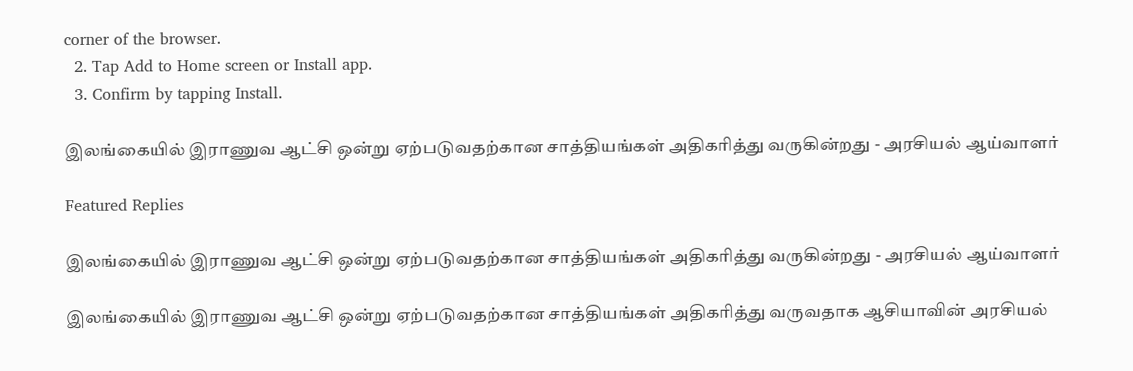corner of the browser.
  2. Tap Add to Home screen or Install app.
  3. Confirm by tapping Install.

இலங்கையில் இராணுவ ஆட்சி ஒன்று ஏற்படுவதற்கான சாத்தியங்கள் அதிகரித்து வருகின்றது - அரசியல் ஆய்வாளர்

Featured Replies

இலங்கையில் இராணுவ ஆட்சி ஒன்று ஏற்படுவதற்கான சாத்தியங்கள் அதிகரித்து வருகின்றது - அரசியல் ஆய்வாளர்

இலங்கையில் இராணுவ ஆட்சி ஒன்று ஏற்படுவதற்கான சாத்தியங்கள் அதிகரித்து வருவதாக ஆசியாவின் அரசியல்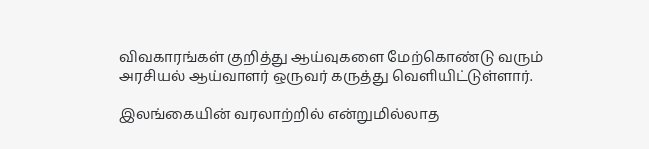விவகாரங்கள் குறித்து ஆய்வுகளை மேற்கொண்டு வரும் அரசியல் ஆய்வாளர் ஒருவர் கருத்து வெளியிட்டுள்ளார்.

இலங்கையின் வரலாற்றில் என்றுமில்லாத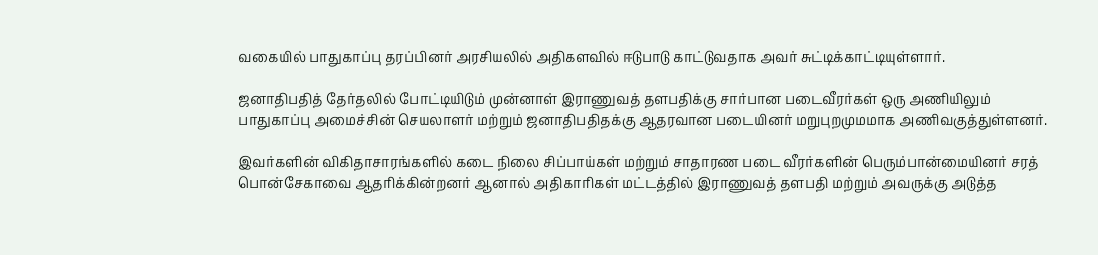வகையில் பாதுகாப்பு தரப்பினர் அரசியலில் அதிகளவில் ஈடுபாடு காட்டுவதாக அவர் சுட்டிக்காட்டியுள்ளார்.

ஜனாதிபதித் தேர்தலில் போட்டியிடும் முன்னாள் இராணுவத் தளபதிக்கு சார்பான படைவீரர்கள் ஒரு அணியிலும் பாதுகாப்பு அமைச்சின் செயலாளர் மற்றும் ஜனாதிபதிதக்கு ஆதரவான படையினர் மறுபுறமுமமாக அணிவகுத்துள்ளனர்.

இவர்களின் விகிதாசாரங்களில் கடை நிலை சிப்பாய்கள் மற்றும் சாதாரண படை வீரர்களின் பெரும்பான்மையினர் சரத் பொன்சேகாவை ஆதரிக்கின்றனர் ஆனால் அதிகாரிகள் மட்டத்தில் இராணுவத் தளபதி மற்றும் அவருக்கு அடுத்த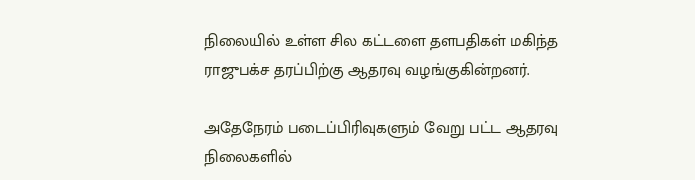நிலையில் உள்ள சில கட்டளை தளபதிகள் மகிந்த ராஜுபக்ச தரப்பிற்கு ஆதரவு வழங்குகின்றனர்.

அதேநேரம் படைப்பிரிவுகளும் வேறு பட்ட ஆதரவு நிலைகளில்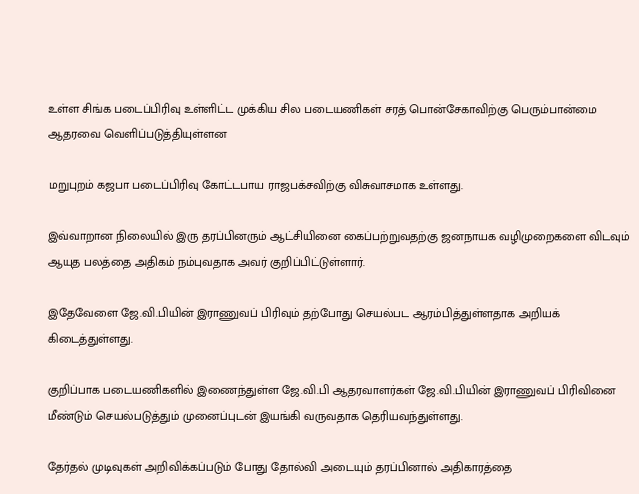உள்ள சிங்க படைப்பிரிவு உள்ளிட்ட முக்கிய சில படையணிகள் சரத் பொன்சேகாவிற்கு பெரும்பான்மை ஆதரவை வெளிப்படுத்தியுள்ளன

மறுபுறம் கஜபா படைப்பிரிவு கோட்டபாய ராஜபக்சவிற்கு விசுவாசமாக உள்ளது.

இவ்வாறான நிலையில் இரு தரப்பினரும் ஆட்சியினை கைப்பற்றுவதற்கு ஜனநாயக வழிமுறைகளை விடவும் ஆயுத பலத்தை அதிகம் நம்புவதாக அவர் குறிப்பிட்டுள்ளார்.

இதேவேளை ஜே.வி.பியின் இராணுவப் பிரிவும் தற்போது செயல்பட ஆரம்பித்துள்ளதாக அறியக் கிடைத்துள்ளது.

குறிப்பாக படையணிகளில் இணைந்துள்ள ஜே.வி.பி ஆதரவாளர்கள் ஜே.வி.பியின் இராணுவப் பிரிவினை மீண்டும் செயல்படுத்தும் முனைப்புடன் இயங்கி வருவதாக தெரியவந்துள்ளது.

தேர்தல் முடிவுகள் அறிவிக்கப்படும் போது தோல்வி அடையும் தரப்பினால் அதிகாரத்தை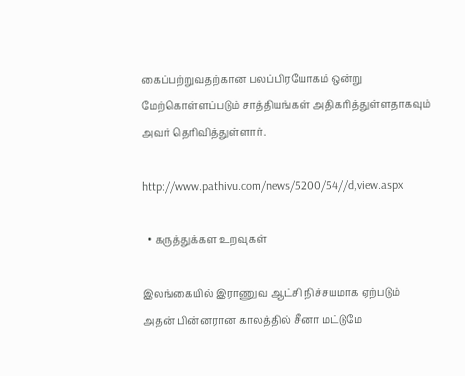கைப்பற்றுவதற்கான பலப்பிரயோகம் ஒன்று மேற்கொள்ளப்படும் சாத்தியங்கள் அதிகரித்துள்ளதாகவும் அவர் தெரிவித்துள்ளார்.

http://www.pathivu.com/news/5200/54//d,view.aspx

  • கருத்துக்கள உறவுகள்

இலங்கையில் இராணுவ ஆட்சி நிச்சயமாக ஏற்படும் அதன் பின்னரான காலத்தில் சீனா மட்டுமே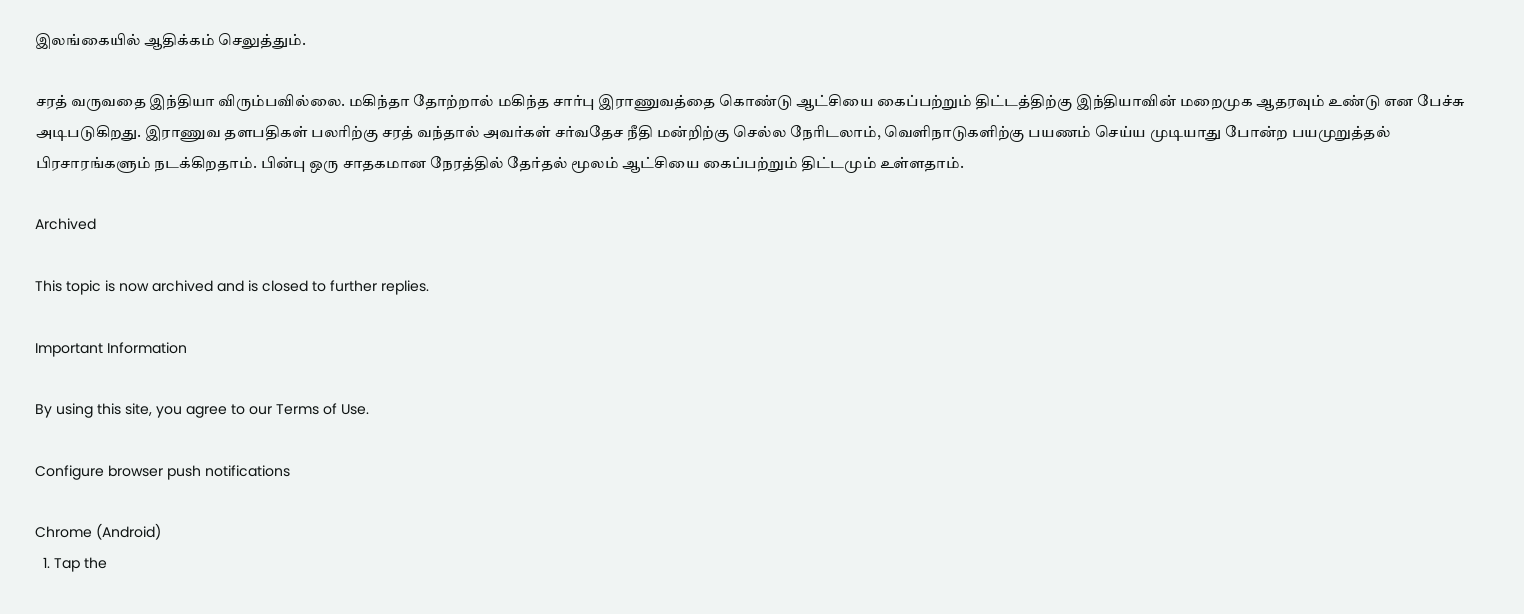இலங்கையில் ஆதிக்கம் செலுத்தும்.

சரத் வருவதை இந்தியா விரும்பவில்லை. மகிந்தா தோற்றால் மகிந்த சார்பு இராணுவத்தை கொண்டு ஆட்சியை கைப்பற்றும் திட்டத்திற்கு இந்தியாவின் மறைமுக ஆதரவும் உண்டு என பேச்சு அடிபடுகிறது. இராணுவ தளபதிகள் பலரிற்கு சரத் வந்தால் அவர்கள் சர்வதேச நீதி மன்றிற்கு செல்ல நேரிடலாம், வெளிநாடுகளிற்கு பயணம் செய்ய முடியாது போன்ற பயமுறுத்தல் பிரசாரங்களும் நடக்கிறதாம். பின்பு ஒரு சாதகமான நேரத்தில் தேர்தல் மூலம் ஆட்சியை கைப்பற்றும் திட்டமும் உள்ளதாம்.

Archived

This topic is now archived and is closed to further replies.

Important Information

By using this site, you agree to our Terms of Use.

Configure browser push notifications

Chrome (Android)
  1. Tap the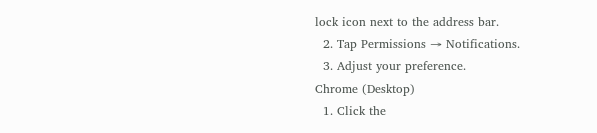lock icon next to the address bar.
  2. Tap Permissions → Notifications.
  3. Adjust your preference.
Chrome (Desktop)
  1. Click the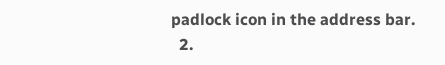padlock icon in the address bar.
  2.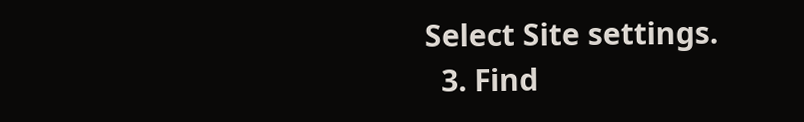Select Site settings.
  3. Find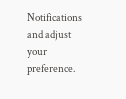Notifications and adjust your preference.